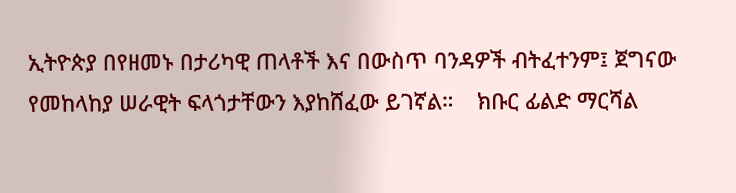ኢትዮጵያ በየዘመኑ በታሪካዊ ጠላቶች እና በውስጥ ባንዳዎች ብትፈተንም፤ ጀግናው የመከላከያ ሠራዊት ፍላጎታቸውን እያከሸፈው ይገኛል።    ክቡር ፊልድ ማርሻል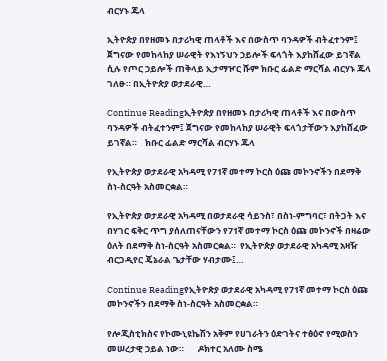ብርሃኑ ጁላ

ኢትዮጵያ በየዘመኑ በታሪካዊ ጠላቶች እና በውስጥ ባንዳዎች ብትፈተንም፤ ጀግናው የመከላከያ ሠራዊት የእነኝህን ኃይሎች ፍላጎት እያከሸፈው ይገኛል ሲሉ የጦር ኃይሎች ጠቅላይ ኢታማዦር ሹም ክቡር ፊልድ ማርሻል ብርሃኑ ጁላ ገለፁ። በኢትዮጵያ ወታደራዊ…

Continue Readingኢትዮጵያ በየዘመኑ በታሪካዊ ጠላቶች እና በውስጥ ባንዳዎች ብትፈተንም፤ ጀግናው የመከላከያ ሠራዊት ፍላጎታቸውን እያከሸፈው ይገኛል።    ክቡር ፊልድ ማርሻል ብርሃኑ ጁላ

የኢትዮጵያ ወታደራዊ አካዳሚ የ71ኛ መተማ ኮርስ ዕጩ መኮንኖችን በደማቅ ስነ-ስርዓት አስመርቋል።

የኢትዮጵያ ወታደራዊ አካዳሚ በወታደራዊ ሳይንስ፣ በስነ-ምግባር፣ በትጋት እና በሃገር ፍቅር ጥግ ያሰለጠናቸውን የ71ኛ መተማ ኮርስ ዕጩ መኮንኖች በዛሬው ዕለት በደማቅ ስነ-ስርዓት አስመርቋል።  የኢትዮጵያ ወታደራዊ አካዳሚ አዛዥ ብርጋዲየር ጄኔራል ጌታቸው ሃብታሙ፤…

Continue Readingየኢትዮጵያ ወታደራዊ አካዳሚ የ71ኛ መተማ ኮርስ ዕጩ መኮንኖችን በደማቅ ስነ-ስርዓት አስመርቋል።

የሎጂስቲክስና የኮሙኒዩኬሽን አቅም የሀገራትን ዕድገትና ተፅዕኖ የሚወስን መሠረታዊ ኃይል ነው።       ዶክተር አለሙ ስሜ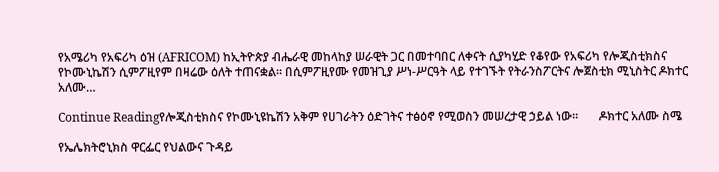የአሜሪካ የአፍሪካ ዕዝ (AFRICOM) ከኢትዮጵያ ብሔራዊ መከላከያ ሠራዊት ጋር በመተባበር ለቀናት ሲያካሂድ የቆየው የአፍሪካ የሎጂስቲክስና የኮሙኒኬሽን ሲምፖዚየም በዛሬው ዕለት ተጠናቋል። በሲምፖዚየሙ የመዝጊያ ሥነ-ሥርዓት ላይ የተገኙት የትራንስፖርትና ሎጀስቲክ ሚኒስትር ዶክተር አለሙ…

Continue Readingየሎጂስቲክስና የኮሙኒዩኬሽን አቅም የሀገራትን ዕድገትና ተፅዕኖ የሚወስን መሠረታዊ ኃይል ነው።       ዶክተር አለሙ ስሜ

የኤሌክትሮኒክስ ዋርፌር የህልውና ጉዳይ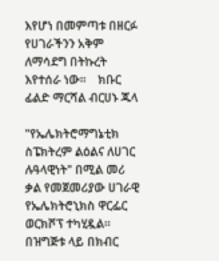እየሆነ በመምጣቱ በዘርፉ የሀገራችንን አቅም ለማሳደግ በትኩረት እየተሰራ ነው።    ክቡር ፊልድ ማርሻል ብርሀኑ ጁላ

"የኤሌክትሮማግኔቲክ ስፔክትረም ልዕልና ለሀገር ሉዓላዊነት" በሚል መሪ ቃል የመጀመሪያው ሀገራዊ የኤሌክትሮኒክስ ዋርፌር ወርክሾፕ ተካሂዷል። በዝግጅቱ ላይ በክብር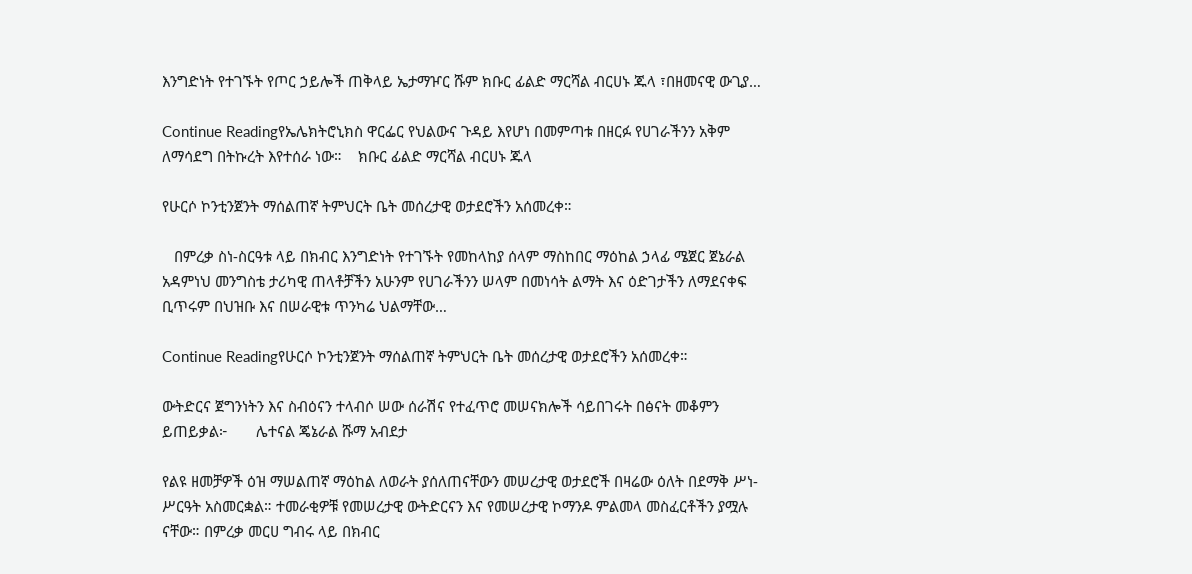እንግድነት የተገኙት የጦር ኃይሎች ጠቅላይ ኤታማዦር ሹም ክቡር ፊልድ ማርሻል ብርሀኑ ጁላ ፣በዘመናዊ ውጊያ…

Continue Readingየኤሌክትሮኒክስ ዋርፌር የህልውና ጉዳይ እየሆነ በመምጣቱ በዘርፉ የሀገራችንን አቅም ለማሳደግ በትኩረት እየተሰራ ነው።    ክቡር ፊልድ ማርሻል ብርሀኑ ጁላ

የሁርሶ ኮንቲንጀንት ማሰልጠኛ ትምህርት ቤት መሰረታዊ ወታደሮችን አሰመረቀ።

   በምረቃ ስነ-ስርዓቱ ላይ በክብር እንግድነት የተገኙት የመከላከያ ሰላም ማስከበር ማዕከል ኃላፊ ሜጀር ጀኔራል አዳምነህ መንግስቴ ታሪካዊ ጠላቶቻችን አሁንም የሀገራችንን ሠላም በመነሳት ልማት እና ዕድገታችን ለማደናቀፍ ቢጥሩም በህዝቡ እና በሠራዊቱ ጥንካሬ ህልማቸው…

Continue Readingየሁርሶ ኮንቲንጀንት ማሰልጠኛ ትምህርት ቤት መሰረታዊ ወታደሮችን አሰመረቀ።

ውትድርና ጀግንነትን እና ስብዕናን ተላብሶ ሠው ሰራሽና የተፈጥሮ መሠናክሎች ሳይበገሩት በፅናት መቆምን ይጠይቃል፦       ሌተናል ጄኔራል ሹማ አብደታ

የልዩ ዘመቻዎች ዕዝ ማሠልጠኛ ማዕከል ለወራት ያሰለጠናቸውን መሠረታዊ ወታደሮች በዛሬው ዕለት በደማቅ ሥነ-ሥርዓት አስመርቋል። ተመራቂዎቹ የመሠረታዊ ውትድርናን እና የመሠረታዊ ኮማንዶ ምልመላ መስፈርቶችን ያሟሉ ናቸው። በምረቃ መርሀ ግብሩ ላይ በክብር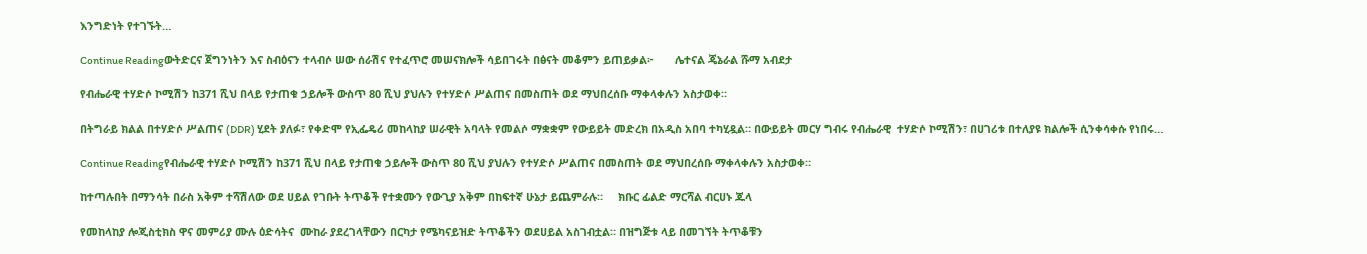እንግድነት የተገኙት…

Continue Readingውትድርና ጀግንነትን እና ስብዕናን ተላብሶ ሠው ሰራሽና የተፈጥሮ መሠናክሎች ሳይበገሩት በፅናት መቆምን ይጠይቃል፦       ሌተናል ጄኔራል ሹማ አብደታ

የብሔራዊ ተሃድሶ ኮሚሽን ከ371 ሺህ በላይ የታጠቁ ኃይሎች ውስጥ 80 ሺህ ያህሉን የተሃድሶ ሥልጠና በመስጠት ወደ ማህበረሰቡ ማቀላቀሉን አስታወቀ።

በትግራይ ክልል በተሃድሶ ሥልጠና (DDR) ሂደት ያለፉ፣ የቀድሞ የኢፌዴሪ መከላከያ ሠራዊት አባላት የመልሶ ማቋቋም የውይይት መድረክ በአዲስ አበባ ተካሂዷል። በውይይት መርሃ ግብሩ የብሔራዊ  ተሃድሶ ኮሚሽን፣ በሀገሪቱ በተለያዩ ክልሎች ሲንቀሳቀሱ የነበሩ…

Continue Readingየብሔራዊ ተሃድሶ ኮሚሽን ከ371 ሺህ በላይ የታጠቁ ኃይሎች ውስጥ 80 ሺህ ያህሉን የተሃድሶ ሥልጠና በመስጠት ወደ ማህበረሰቡ ማቀላቀሉን አስታወቀ።

ከተጣሉበት በማንሳት በራስ አቅም ተሻሽለው ወደ ሀይል የገቡት ትጥቆች የተቋሙን የውጊያ አቅም በከፍተኛ ሁኔታ ይጨምራሉ።     ክቡር ፊልድ ማርሻል ብርሀኑ ጁላ

የመከላከያ ሎጂስቲክስ ዋና መምሪያ ሙሉ ዕድሳትና  ሙከራ ያደረገላቸውን በርካታ የሜካናይዝድ ትጥቆችን ወደሀይል አስገብቷል። በዝግጅቱ ላይ በመገኘት ትጥቆቹን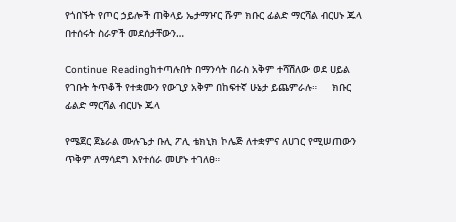የጎበኙት የጦር ኃይሎች ጠቅላይ ኤታማዦር ሹም ክቡር ፊልድ ማርሻል ብርሀኑ ጁላ በተሰሩት ስራዎች መደሰታቸውን…

Continue Readingከተጣሉበት በማንሳት በራስ አቅም ተሻሽለው ወደ ሀይል የገቡት ትጥቆች የተቋሙን የውጊያ አቅም በከፍተኛ ሁኔታ ይጨምራሉ።     ክቡር ፊልድ ማርሻል ብርሀኑ ጁላ

የሜጀር ጀኔራል ሙሉጌታ ቡሊ ፖሊ ቴክኒክ ኮሌጅ ለተቋምና ለሀገር የሚሠጠውን ጥቅም ለማሳደግ እየተሰራ መሆኑ ተገለፀ።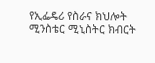የኢፌዴሪ የስራና ክህሎት ሚንስቴር ሚኒስትር ክብርት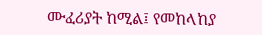ሙፈሪያት ከሚል፤ የመከላከያ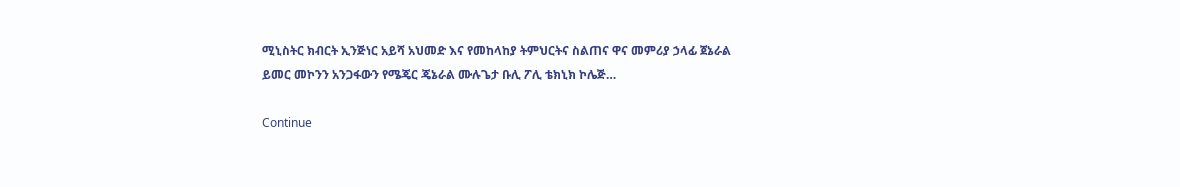ሚኒስትር ክብርት ኢንጅነር አይሻ አህመድ እና የመከላከያ ትምህርትና ስልጠና ዋና መምሪያ ኃላፊ ጀኔራል ይመር መኮንን አንጋፋውን የሜጄር ጄኔራል ሙሉጌታ ቡሊ ፖሊ ቴክኒክ ኮሌጅ…

Continue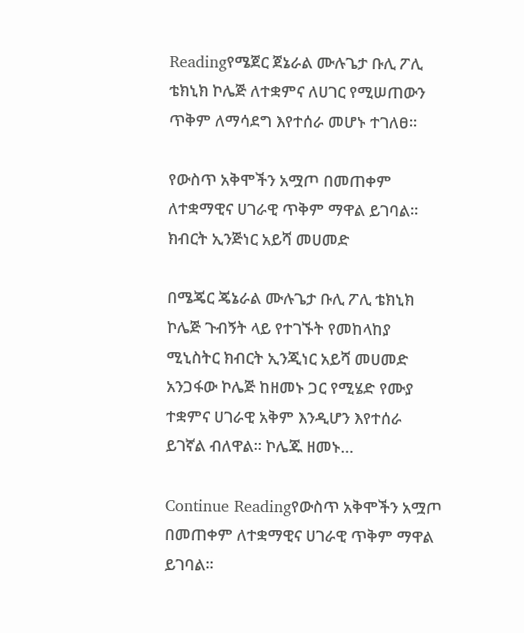Readingየሜጀር ጀኔራል ሙሉጌታ ቡሊ ፖሊ ቴክኒክ ኮሌጅ ለተቋምና ለሀገር የሚሠጠውን ጥቅም ለማሳደግ እየተሰራ መሆኑ ተገለፀ።

የውስጥ አቅሞችን አሟጦ በመጠቀም ለተቋማዊና ሀገራዊ ጥቅም ማዋል ይገባል።  ክብርት ኢንጅነር አይሻ መሀመድ

በሜጄር ጄኔራል ሙሉጌታ ቡሊ ፖሊ ቴክኒክ ኮሌጅ ጉብኝት ላይ የተገኙት የመከላከያ ሚኒስትር ክብርት ኢንጂነር አይሻ መሀመድ አንጋፋው ኮሌጅ ከዘመኑ ጋር የሚሄድ የሙያ ተቋምና ሀገራዊ አቅም እንዲሆን እየተሰራ ይገኛል ብለዋል። ኮሌጁ ዘመኑ…

Continue Readingየውስጥ አቅሞችን አሟጦ በመጠቀም ለተቋማዊና ሀገራዊ ጥቅም ማዋል ይገባል።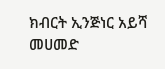ክብርት ኢንጅነር አይሻ መሀመድ